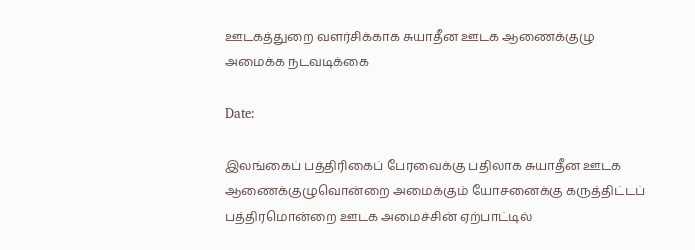ஊடகத்துறை வளர்சிக்காக சுயாதீன ஊடக ஆணைக்குழு அமைக்க நடவடிக்கை

Date:

இலங்கைப் பத்திரிகைப் பேரவைக்கு பதிலாக சுயாதீன ஊடக ஆணைக்குழுவொன்றை அமைக்கும் யோசனைக்கு கருத்திட்டப் பத்திரமொன்றை ஊடக அமைச்சின் ஏற்பாட்டில்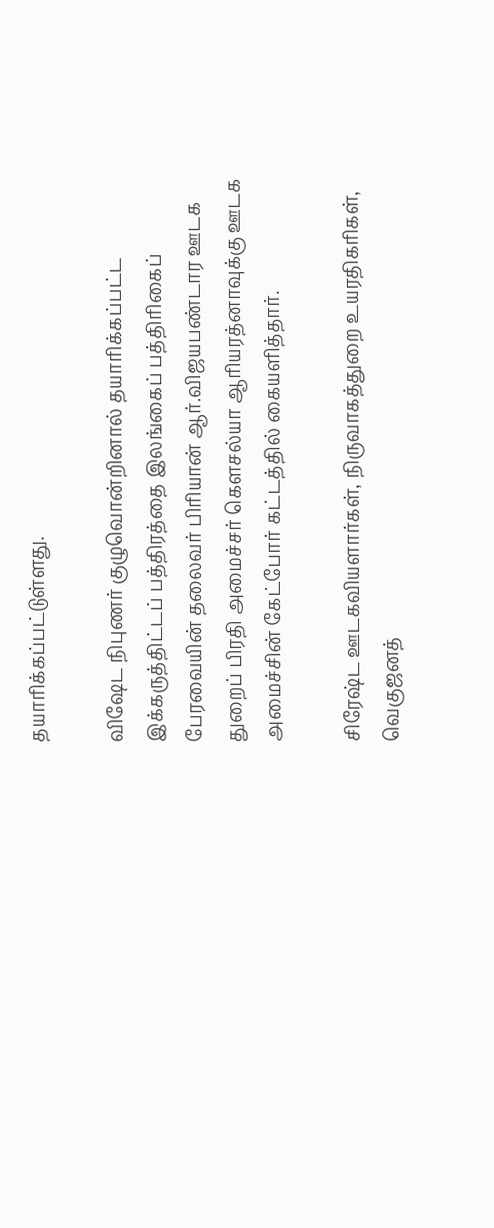தயாரிக்கப்பட்டுள்ளது.

விஷேட நிபுணர் குழுவொன்றினால் தயாரிக்கப்பட்ட இக்கருத்திட்டப் பத்திரத்தை இலங்கைப் பத்திரிகைப் பேரவையின் தலைவர் பிரியான் ஆர்.விஜயபண்டார ஊடக துறைப் பிரதி அமைச்சர் கௌசல்யா ஆரியரத்னாவுக்கு ஊடக அமைச்சின் கேட்போர் கட்டத்தில் கையளித்தார்.

சிரேஷ்ட ஊடகவியளார்கள், நிருவாகத்துறை உயரதிகரிகள், வெகுஜனத்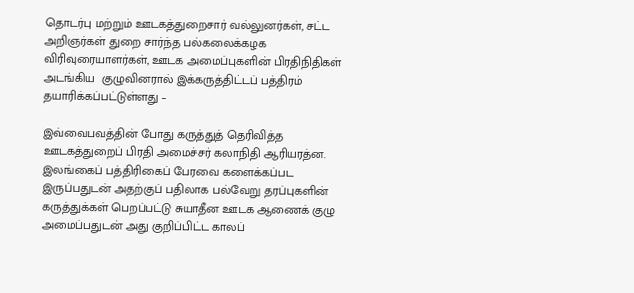தொடர்பு மற்றும் ஊடகத்துறைசார் வல்லுனர்கள், சட்ட அறிஞர்கள் துறை சார்ந்த பல்கலைக்கழக விரிவுரையாளர்கள், ஊடக அமைப்புகளின் பிரதிநிதிகள் அடங்கிய  குழுவினரால் இக்கருத்திட்டப் பத்திரம் தயாரிக்கப்பட்டுள்ளது –

இவ்வைபவத்தின் போது கருத்துத் தெரிவித்த ஊடகத்துறைப் பிரதி அமைச்சர் கலாநிதி ஆரியரத்ன. இலங்கைப் பத்திரிகைப் பேரவை களைக்கப்பட இருப்பதுடன் அதற்குப் பதிலாக பல்வேறு தரப்புகளின் கருத்துக்கள் பெறப்பட்டு சுயாதீன ஊடக ஆணைக் குழு அமைப்பதுடன் அது குறிப்பிட்ட காலப்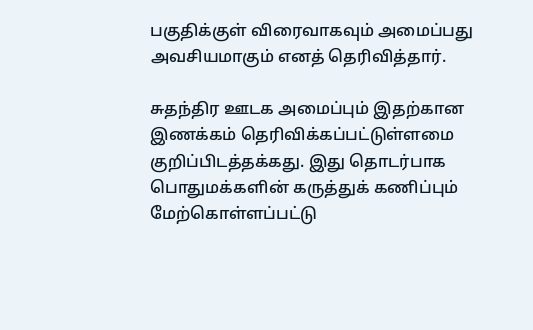பகுதிக்குள் விரைவாகவும் அமைப்பது அவசியமாகும் எனத் தெரிவித்தார்.

சுதந்திர ஊடக அமைப்பும் இதற்கான இணக்கம் தெரிவிக்கப்பட்டுள்ளமை குறிப்பிடத்தக்கது. இது தொடர்பாக பொதுமக்களின் கருத்துக் கணிப்பும் மேற்கொள்ளப்பட்டு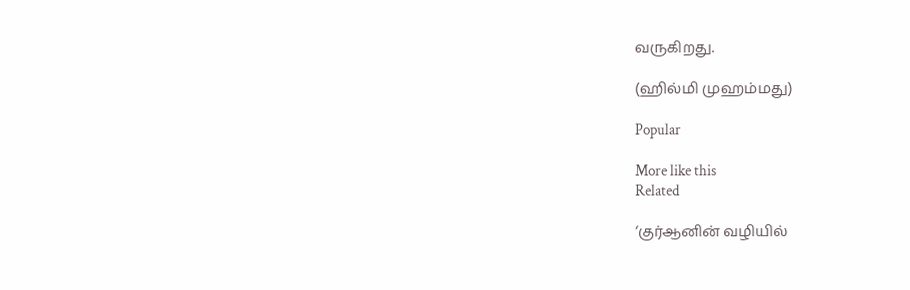வருகிறது.

(ஹில்மி முஹம்மது)

Popular

More like this
Related

‘குர்ஆனின் வழியில்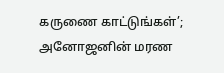கருணை காட்டுங்கள்’; அனோஜனின் மரண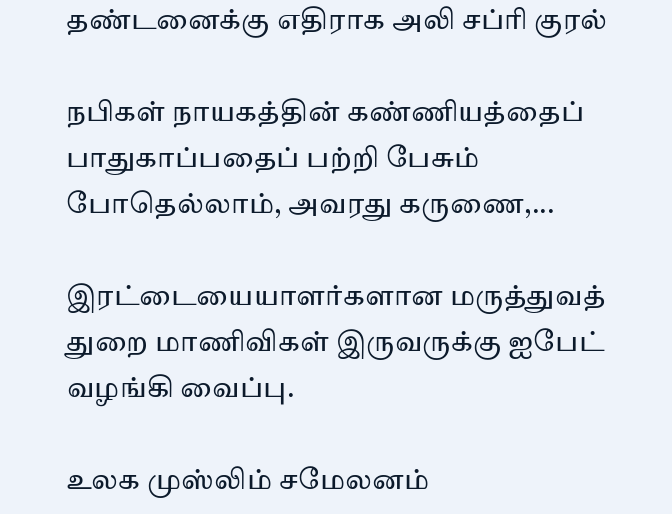தண்டனைக்கு எதிராக அலி சப்ரி குரல்

நபிகள் நாயகத்தின் கண்ணியத்தைப் பாதுகாப்பதைப் பற்றி பேசும் போதெல்லாம், அவரது கருணை,...

இரட்டையையாளர்களான மருத்துவத் துறை மாணிவிகள் இருவருக்கு ஐபேட் வழங்கி வைப்பு.

உலக முஸ்லிம் சமேலனம்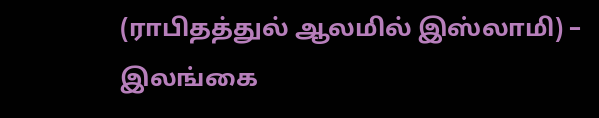(ராபிதத்துல் ஆலமில் இஸ்லாமி) – இலங்கை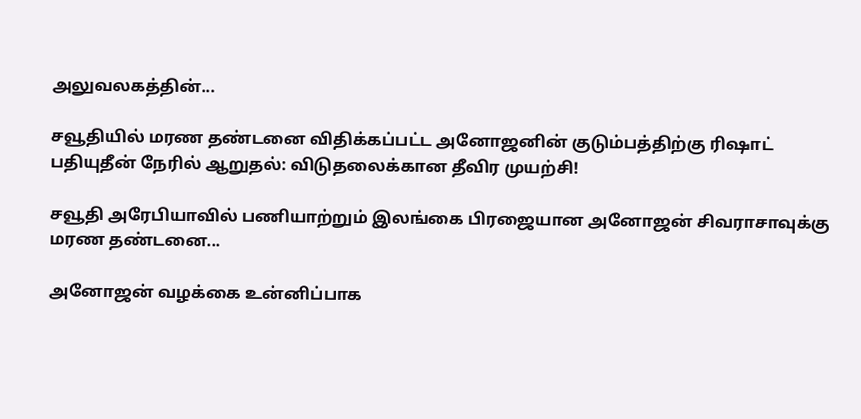அலுவலகத்தின்...

சவூதியில் மரண தண்டனை விதிக்கப்பட்ட அனோஜனின் குடும்பத்திற்கு ரிஷாட் பதியுதீன் நேரில் ஆறுதல்: விடுதலைக்கான தீவிர முயற்சி!

சவூதி அரேபியாவில் பணியாற்றும் இலங்கை பிரஜையான அனோஜன் சிவராசாவுக்கு மரண தண்டனை...

அனோஜன் வழக்கை உன்னிப்பாக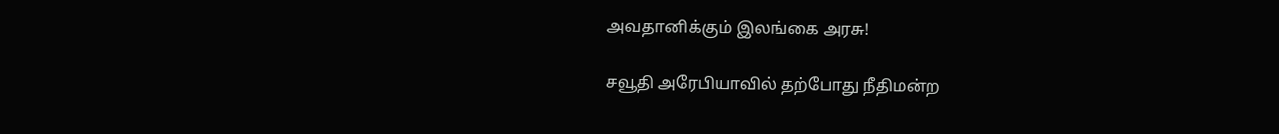அவதானிக்கும் இலங்கை அரசு!

சவூதி அரேபியாவில் தற்போது நீதிமன்ற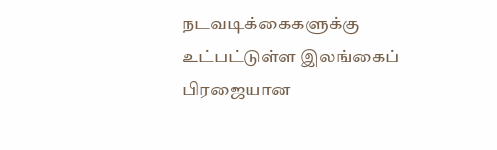நடவடிக்கைகளுக்கு உட்பட்டுள்ள இலங்கைப் பிரஜையான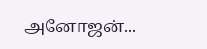அனோஜன்...